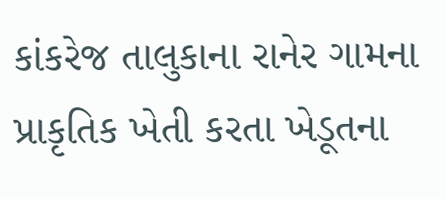કાંકરેજ તાલુકાના રાનેર ગામના પ્રાકૃતિક ખેતી કરતા ખેડૂતના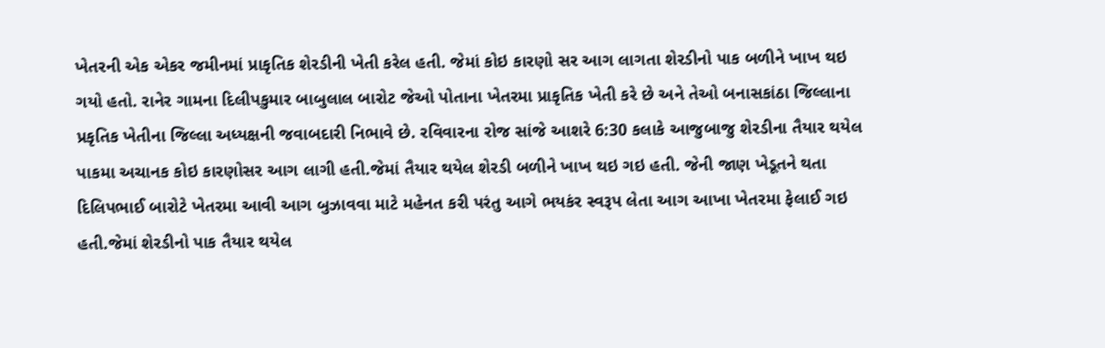ખેતરની એક એકર જમીનમાં પ્રાકૃતિક શેરડીની ખેતી કરેલ હતી. જેમાં કોઇ કારણો સર આગ લાગતા શેરડીનો પાક બળીને ખાખ થઇ ગયો હતો. રાનેર ગામના દિલીપકુમાર બાબુલાલ બારોટ જેઓ પોતાના ખેતરમા પ્રાકૃતિક ખેતી કરે છે અને તેઓ બનાસકાંઠા જિલ્લાના પ્રકૃતિક ખેતીના જિલ્લા અધ્યક્ષની જવાબદારી નિભાવે છે. રવિવારના રોજ સાંજે આશરે 6:30 કલાકે આજુબાજુ શેરડીના તૈયાર થયેલ પાકમા અચાનક કોઇ કારણોસર આગ લાગી હતી.જેમાં તૈયાર થયેલ શેરડી બળીને ખાખ થઇ ગઇ હતી. જેની જાણ ખેડૂતને થતા દિલિપભાઈ બારોટે ખેતરમા આવી આગ બુઝાવવા માટે મહેનત કરી પરંતુ આગે ભયકંર સ્વરૂપ લેતા આગ આખા ખેતરમા ફેલાઈ ગઇ હતી.જેમાં શેરડીનો પાક તૈયાર થયેલ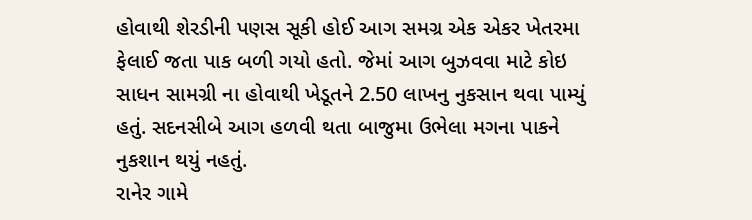હોવાથી શેરડીની પણસ સૂકી હોઈ આગ સમગ્ર એક એકર ખેતરમા ફેલાઈ જતા પાક બળી ગયો હતો. જેમાં આગ બુઝવવા માટે કોઇ સાધન સામગ્રી ના હોવાથી ખેડૂતને 2.50 લાખનુ નુકસાન થવા પામ્યું હતું. સદનસીબે આગ હળવી થતા બાજુમા ઉભેલા મગના પાકને નુકશાન થયું નહતું.
રાનેર ગામે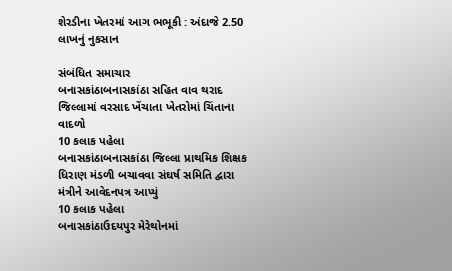શેરડીના ખેતરમાં આગ ભભૂકી : અંદાજે 2.50 લાખનું નુકસાન

સંબંધિત સમાચાર
બનાસકાંઠાબનાસકાંઠા સહિત વાવ થરાદ જિલ્લામાં વરસાદ ખેંચાતા ખેતરોમાં ચિંતાના વાદળો
10 કલાક પહેલા
બનાસકાંઠાબનાસકાંઠા જિલ્લા પ્રાથમિક શિક્ષક ધિરાણ મંડળી બચાવવા સંઘર્ષ સમિતિ દ્વારા મંત્રીને આવેદનપત્ર આપ્યું
10 કલાક પહેલા
બનાસકાંઠાઉદયપુર મેરેથોનમાં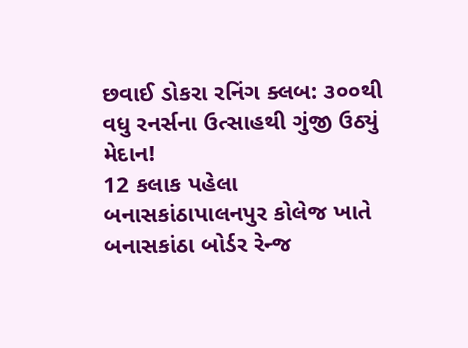છવાઈ ડોકરા રનિંગ ક્લબ: ૩૦૦થી વધુ રનર્સના ઉત્સાહથી ગુંજી ઉઠ્યું મેદાન!
12 કલાક પહેલા
બનાસકાંઠાપાલનપુર કોલેજ ખાતે બનાસકાંઠા બોર્ડર રેન્જ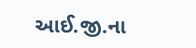આઈ.જી.ના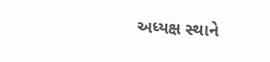અધ્યક્ષ સ્થાને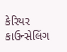કેરિયર કાઉન્સેલિંગ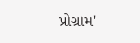પ્રોગ્રામ'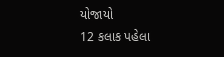યોજાયો
12 કલાક પહેલા